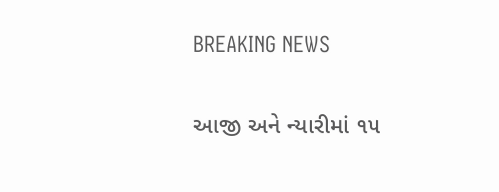BREAKING NEWS

આજી અને ન્યારીમાં ૧૫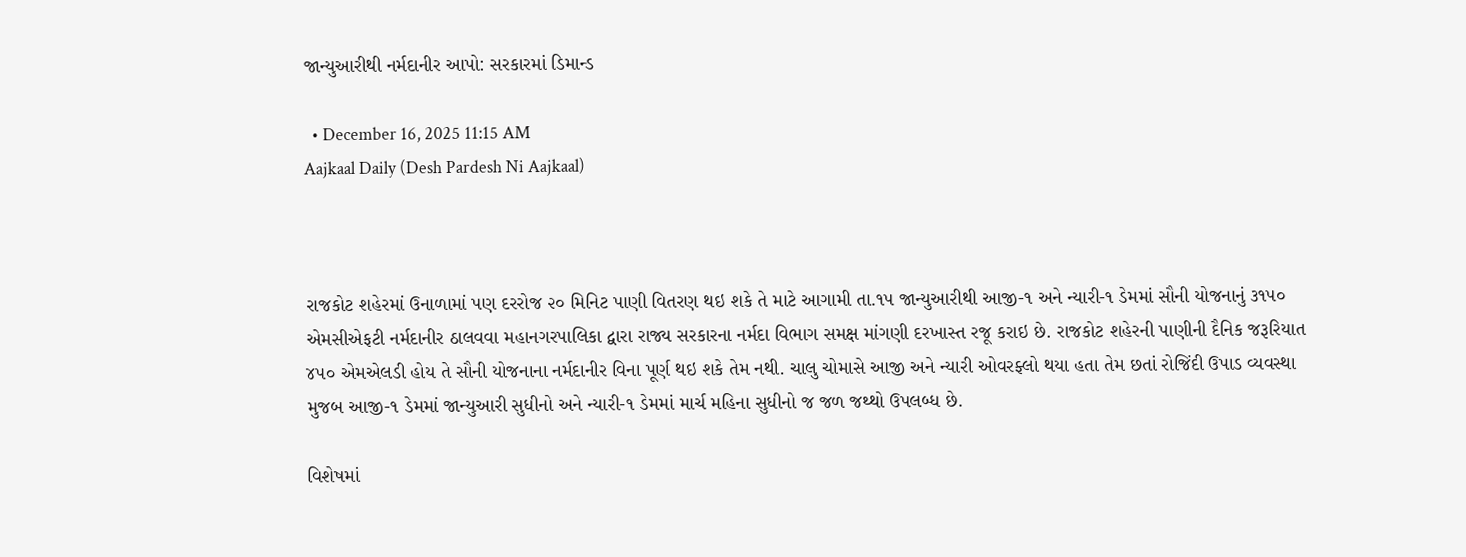જાન્યુઆરીથી નર્મદાનીર આપો: સરકારમાં ડિમાન્ડ

  • December 16, 2025 11:15 AM
Aajkaal Daily (Desh Pardesh Ni Aajkaal)



રાજકોટ શહેરમાં ઉનાળામાં પણ દરરોજ ૨૦ મિનિટ પાણી વિતરણ થઇ શકે તે માટે આગામી તા.૧૫ જાન્યુઆરીથી આજી-૧ અને ન્યારી-૧ ડેમમાં સૌની યોજનાનું ૩૧૫૦ એમસીએફટી નર્મદાનીર ઠાલવવા મહાનગરપાલિકા દ્વારા રાજ્ય સરકારના નર્મદા વિભાગ સમક્ષ માંગણી દરખાસ્ત રજૂ કરાઇ છે. રાજકોટ શહેરની પાણીની દૈનિક જરૂરિયાત ૪૫૦ એમએલડી હોય તે સૌની યોજનાના નર્મદાનીર વિના પૂર્ણ થઇ શકે તેમ નથી. ચાલુ ચોમાસે આજી અને ન્યારી ઓવરફ્લો થયા હતા તેમ છતાં રોજિંદી ઉપાડ વ્યવસ્થા મુજબ આજી-૧ ડેમમાં જાન્યુઆરી સુધીનો અને ન્યારી-૧ ડેમમાં માર્ચ મહિના સુધીનો જ જળ જથ્થો ઉપલબ્ધ છે.

વિશેષમાં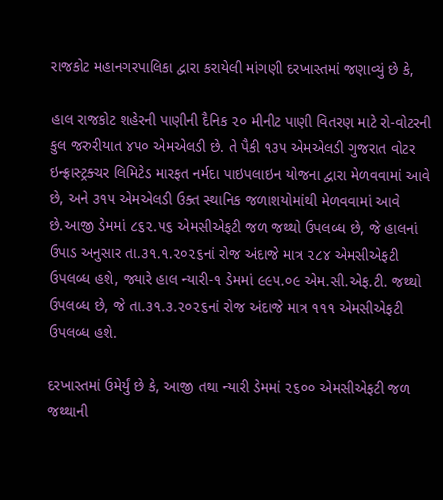રાજકોટ મહાનગરપાલિકા દ્વારા કરાયેલી માંગણી દરખાસ્તમાં જણાવ્યું છે કે,

હાલ રાજકોટ શહેરની પાણીની દૈનિક ૨૦ મીનીટ પાણી વિતરણ માટે રો-વોટરની કુલ જરુરીયાત ૪૫૦ એમએલડી છે. તે પૈકી ૧૩૫ એમએલડી ગુજરાત વોટર ઇન્ફ્રાસ્ટ્રક્ચર લિમિટેડ મારફત નર્મદા પાઇપલાઇન યોજના દ્વારા મેળવવામાં આવે છે, અને ૩૧૫ એમએલડી ઉક્ત સ્થાનિક જળાશયોમાંથી મેળવવામાં આવે છે.આજી ડેમમાં ૮૬૨.૫૬ એમસીએફટી જળ જથ્થો ઉપલબ્ધ છે, જે હાલનાં ઉપાડ અનુસાર તા.૩૧.૧.૨૦૨૬નાં રોજ અંદાજે માત્ર ૨૮૪ એમસીએફટી ઉપલબ્ધ હશે, જ્યારે હાલ ન્યારી-૧ ડેમમાં ૯૯૫.૦૯ એમ.સી.એફ.ટી. જથ્થો ઉપલબ્ધ છે, જે તા.૩૧.૩.૨૦૨૬નાં રોજ અંદાજે માત્ર ૧૧૧ એમસીએફટી ઉપલબ્ધ હશે.

દરખાસ્તમાં ઉમેર્યું છે કે, આજી તથા ન્યારી ડેમમાં ૨૬૦૦ એમસીએફટી જળ જથ્થાની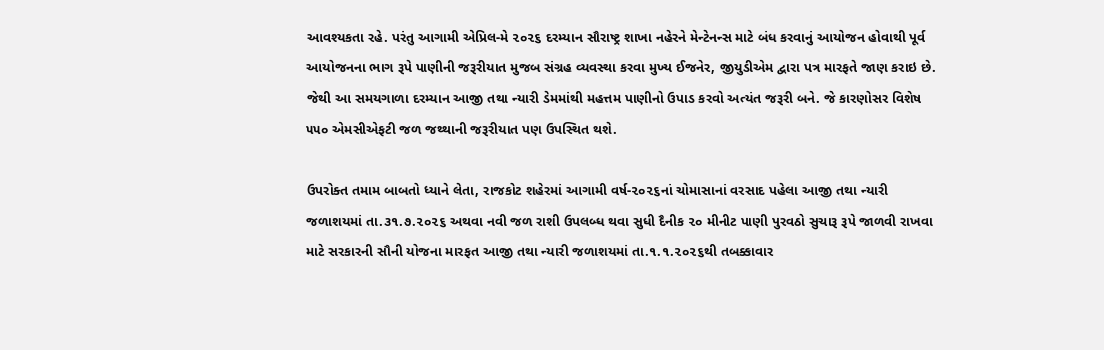આવશ્યકતા રહે. પરંતુ આગામી એપ્રિલ-મે ૨૦૨૬ દરમ્યાન સૌરાષ્ટ્ર શાખા નહેરને મેન્ટેનન્સ માટે બંધ કરવાનું આયોજન હોવાથી પૂર્વ આયોજનના ભાગ રૂપે પાણીની જરૂરીયાત મુજબ સંગ્રહ વ્યવસ્થા કરવા મુખ્ય ઈજનેર, જીયુડીએમ દ્વારા પત્ર મારફતે જાણ કરાઇ છે. જેથી આ સમયગાળા દરમ્યાન આજી તથા ન્યારી ડેમમાંથી મહત્તમ પાણીનો ઉપાડ કરવો અત્યંત જરૂરી બને. જે કારણોસર વિશેષ ૫૫૦ એમસીએફટી જળ જથ્થાની જરૂરીયાત પણ ઉપસ્થિત થશે.

ઉપરોક્ત તમામ બાબતો ધ્યાને લેતા, રાજકોટ શહેરમાં આગામી વર્ષ-૨૦૨૬નાં ચોમાસાનાં વરસાદ પહેલા આજી તથા ન્યારી જળાશયમાં તા.૩૧.૭.૨૦૨૬ અથવા નવી જળ રાશી ઉપલબ્ધ થવા સુધી દૈનીક ૨૦ મીનીટ પાણી પુરવઠો સુચારૂ રૂપે જાળવી રાખવા માટે સરકારની સૌની યોજના મારફત આજી તથા ન્યારી જળાશયમાં તા.૧.૧.૨૦૨૬થી તબક્કાવાર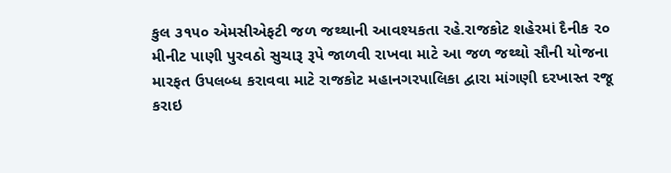કુલ ૩૧૫૦ એમસીએફટી જળ જથ્થાની આવશ્યકતા રહે.રાજકોટ શહેરમાં દૈનીક ૨૦ મીનીટ પાણી પુરવઠો સુચારૂ રૂપે જાળવી રાખવા માટે આ જળ જથ્થો સૌની યોજના મારફત ઉપલબ્ધ કરાવવા માટે રાજકોટ મહાનગરપાલિકા દ્વારા માંગણી દરખાસ્ત રજૂ કરાઇ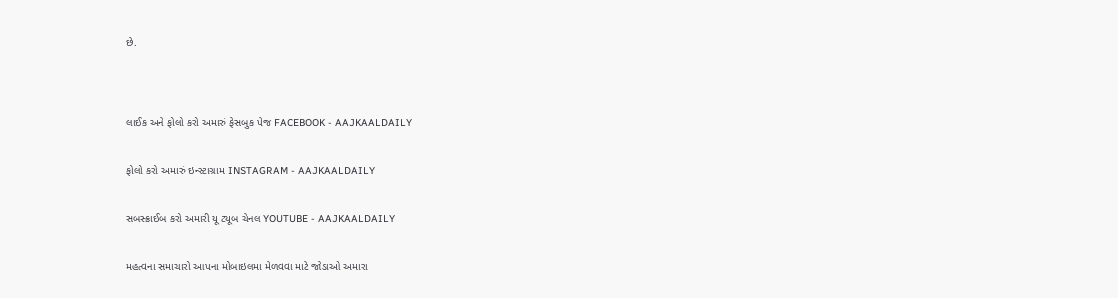છે.




લાઈક અને ફોલો કરો અમારું ફેસબુક પેજ FACEBOOK - AAJKAALDAILY


ફોલો કરો અમારું ઇન્સ્ટાગ્રામ INSTAGRAM - AAJKAALDAILY


સબસ્ક્રાઈબ કરો અમારી યૂ ટ્યૂબ ચેનલ YOUTUBE - AAJKAALDAILY


મહત્વના સમાચારો આપના મોબાઇલમા મેળવવા માટે જોડાઓ અમારા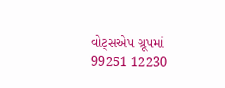વોટ્સએપ ગ્રૂપમાં  99251 12230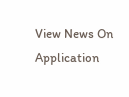View News On Application